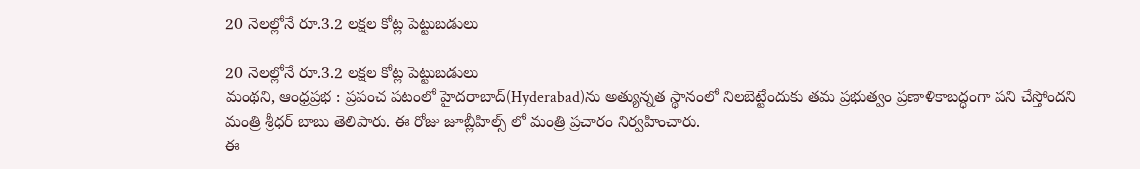20 నెలల్లోనే రూ.3.2 లక్షల కోట్ల పెట్టుబడులు

20 నెలల్లోనే రూ.3.2 లక్షల కోట్ల పెట్టుబడులు
మంథని, ఆంధ్రప్రభ : ప్రపంచ పటంలో హైదరాబాద్(Hyderabad)ను అత్యున్నత స్థానంలో నిలబెట్టేందుకు తమ ప్రభుత్వం ప్రణాళికాబద్ధంగా పని చేస్తోందని మంత్రి శ్రీధర్ బాబు తెలిపారు. ఈ రోజు జూబ్లీహిల్స్ లో మంత్రి ప్రచారం నిర్వహించారు.
ఈ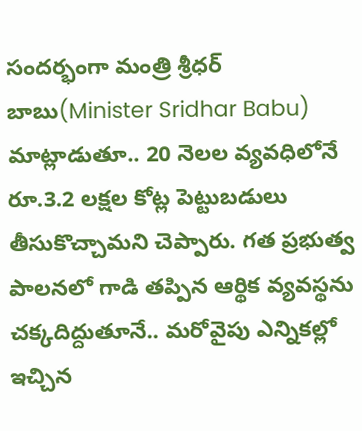సందర్భంగా మంత్రి శ్రీధర్ బాబు(Minister Sridhar Babu) మాట్లాడుతూ.. 20 నెలల వ్యవధిలోనే రూ.3.2 లక్షల కోట్ల పెట్టుబడులు తీసుకొచ్చామని చెప్పారు. గత ప్రభుత్వ పాలనలో గాడి తప్పిన ఆర్థిక వ్యవస్థను చక్కదిద్దుతూనే.. మరోవైపు ఎన్నికల్లో ఇచ్చిన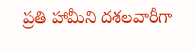ప్రతి హామీని దశలవారీగా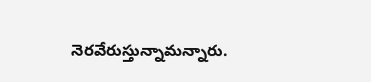నెరవేరుస్తున్నామన్నారు.